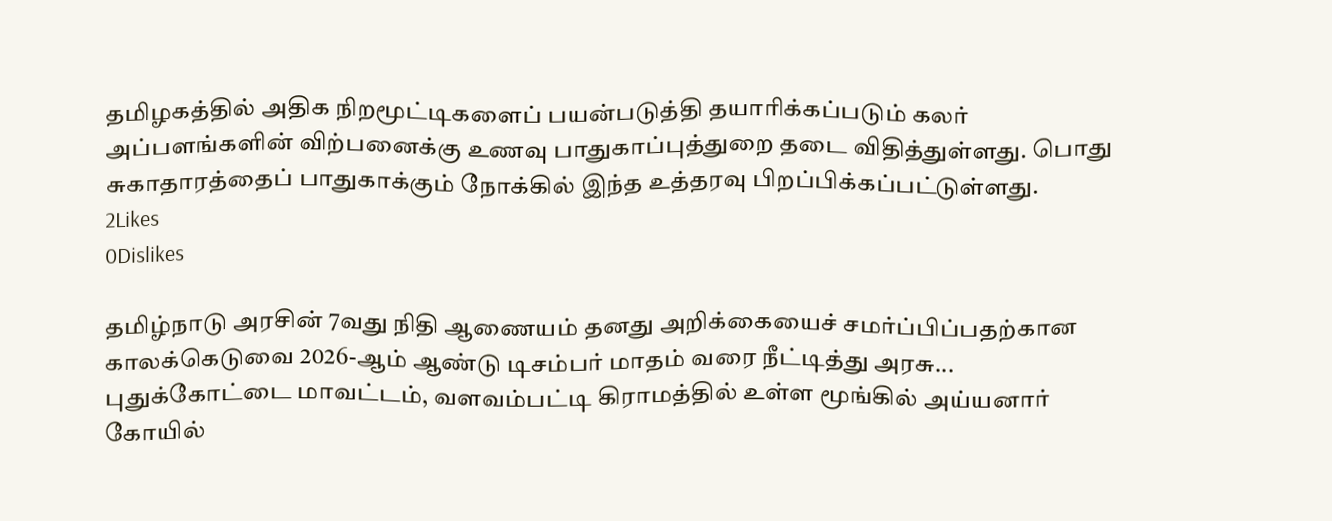தமிழகத்தில் அதிக நிறமூட்டிகளைப் பயன்படுத்தி தயாரிக்கப்படும் கலர் அப்பளங்களின் விற்பனைக்கு உணவு பாதுகாப்புத்துறை தடை விதித்துள்ளது. பொது சுகாதாரத்தைப் பாதுகாக்கும் நோக்கில் இந்த உத்தரவு பிறப்பிக்கப்பட்டுள்ளது.
2Likes
0Dislikes

தமிழ்நாடு அரசின் 7வது நிதி ஆணையம் தனது அறிக்கையைச் சமர்ப்பிப்பதற்கான காலக்கெடுவை 2026-ஆம் ஆண்டு டிசம்பர் மாதம் வரை நீட்டித்து அரசு...
புதுக்கோட்டை மாவட்டம், வளவம்பட்டி கிராமத்தில் உள்ள மூங்கில் அய்யனார் கோயில்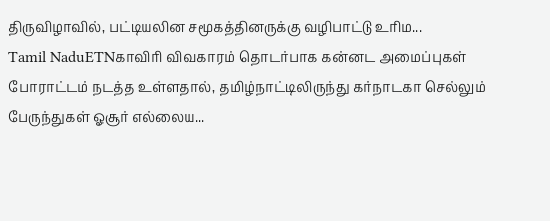திருவிழாவில், பட்டியலின சமூகத்தினருக்கு வழிபாட்டு உரிம...
Tamil NaduETNகாவிரி விவகாரம் தொடர்பாக கன்னட அமைப்புகள் போராட்டம் நடத்த உள்ளதால், தமிழ்நாட்டிலிருந்து கர்நாடகா செல்லும் பேருந்துகள் ஓசூர் எல்லைய...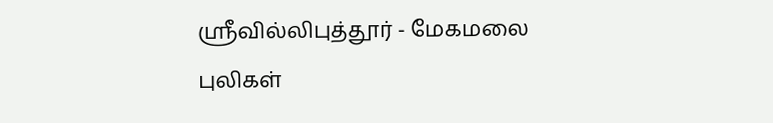ஸ்ரீவில்லிபுத்தூர் - மேகமலை புலிகள்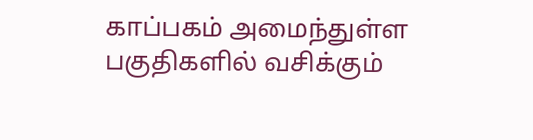காப்பகம் அமைந்துள்ள பகுதிகளில் வசிக்கும்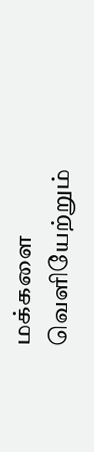மக்களை வெளியேற்றும்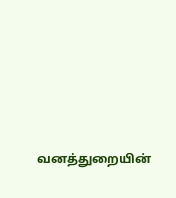வனத்துறையின்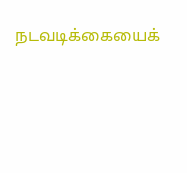நடவடிக்கையைக்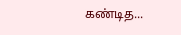கண்டித...